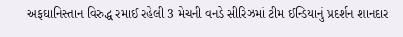અફઘાનિસ્તાન વિરુદ્ધ રમાઈ રહેલી 3 મેચની વનડે સીરિઝમાં ટીમ ઈન્ડિયાનું પ્રદર્શન શાનદાર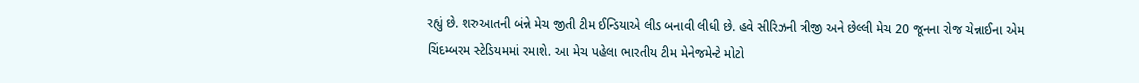રહ્યું છે. શરુઆતની બંન્ને મેચ જીતી ટીમ ઈન્ડિયાએ લીડ બનાવી લીધી છે. હવે સીરિઝની ત્રીજી અને છેલ્લી મેચ 20 જૂનના રોજ ચેન્નાઈના એમ ચિંદમ્બરમ સ્ટેડિયમમાં રમાશે. આ મેચ પહેલા ભારતીય ટીમ મેનેજમેન્ટે મોટો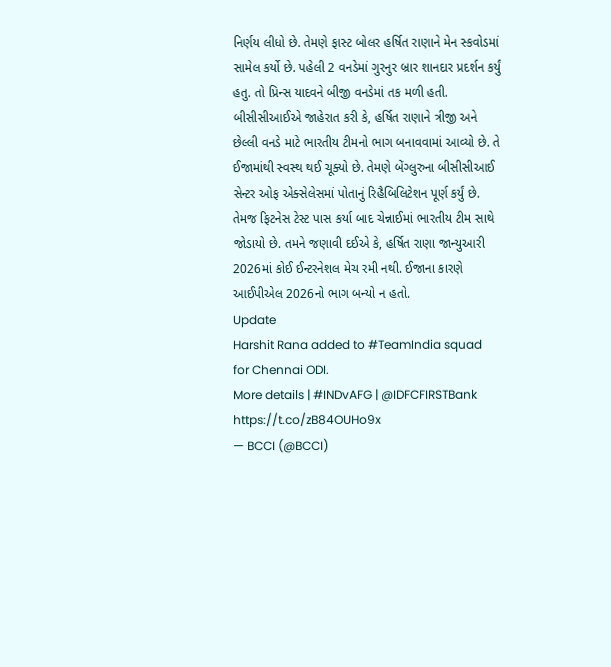નિર્ણય લીધો છે. તેમણે ફાસ્ટ બોલર હર્ષિત રાણાને મેન સ્કવોડમાં સામેલ કર્યો છે. પહેલી 2 વનડેમાં ગુરનુર બ્રાર શાનદાર પ્રદર્શન કર્યું હતુ. તો પ્રિન્સ યાદવને બીજી વનડેમાં તક મળી હતી.
બીસીસીઆઈએ જાહેરાત કરી કે, હર્ષિત રાણાને ત્રીજી અને છેલ્લી વનડે માટે ભારતીય ટીમનો ભાગ બનાવવામાં આવ્યો છે. તે ઈજામાંથી સ્વસ્થ થઈ ચૂક્યો છે. તેમણે બેંગ્લુરુના બીસીસીઆઈ સેન્ટર ઓફ એક્સેલેસમાં પોતાનું રિહૈબિલિટેશન પૂર્ણ કર્યું છે. તેમજ ફિટનેસ ટેસ્ટ પાસ કર્યા બાદ ચેન્નાઈમાં ભારતીય ટીમ સાથે જોડાયો છે. તમને જણાવી દઈએ કે, હર્ષિત રાણા જાન્યુઆરી 2026માં કોઈ ઈન્ટરનેશલ મેચ રમી નથી. ઈજાના કારણે આઈપીએલ 2026નો ભાગ બન્યો ન હતો.
Update
Harshit Rana added to #TeamIndia squad for Chennai ODI.
More details | #INDvAFG | @IDFCFIRSTBank https://t.co/zB84OUHo9x
— BCCI (@BCCI)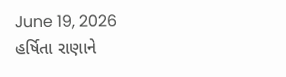June 19, 2026
હર્ષિતા રાણાને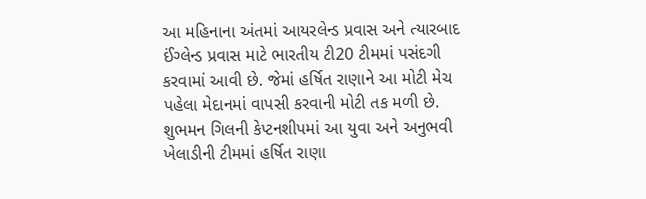આ મહિનાના અંતમાં આયરલેન્ડ પ્રવાસ અને ત્યારબાદ ઈંગ્લેન્ડ પ્રવાસ માટે ભારતીય ટી20 ટીમમાં પસંદગી કરવામાં આવી છે. જેમાં હર્ષિત રાણાને આ મોટી મેચ પહેલા મેદાનમાં વાપસી કરવાની મોટી તક મળી છે. શુભમન ગિલની કેપ્ટનશીપમાં આ યુવા અને અનુભવી ખેલાડીની ટીમમાં હર્ષિત રાણા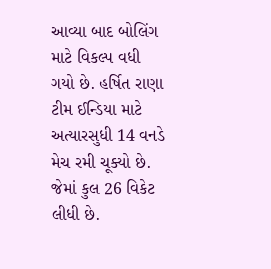આવ્યા બાદ બોલિંગ માટે વિકલ્પ વધી ગયો છે. હર્ષિત રાણા ટીમ ઈન્ડિયા માટે અત્યારસુધી 14 વનડે મેચ રમી ચૂક્યો છે. જેમાં કુલ 26 વિકેટ લીધી છે.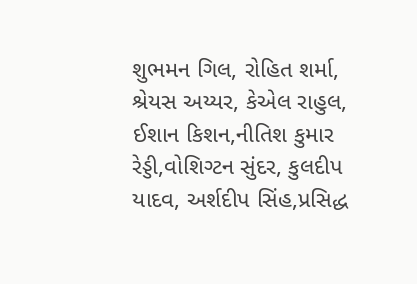શુભમન ગિલ, રોહિત શર્મા, શ્રેયસ અય્યર, કેએલ રાહુલ, ઈશાન કિશન,નીતિશ કુમાર રેડ્ડી,વોશિગ્ટન સુંદર, કુલદીપ યાદવ, અર્શદીપ સિંહ,પ્રસિદ્ધ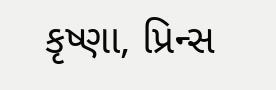કૃષ્ણા, પ્રિન્સ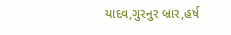યાદવ,ગુરનુર બ્રાર,હર્ષ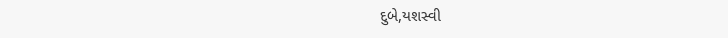દુબે,યશસ્વી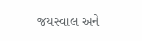જયસ્વાલ અને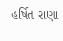હર્ષિત રાણા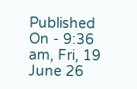Published On - 9:36 am, Fri, 19 June 26